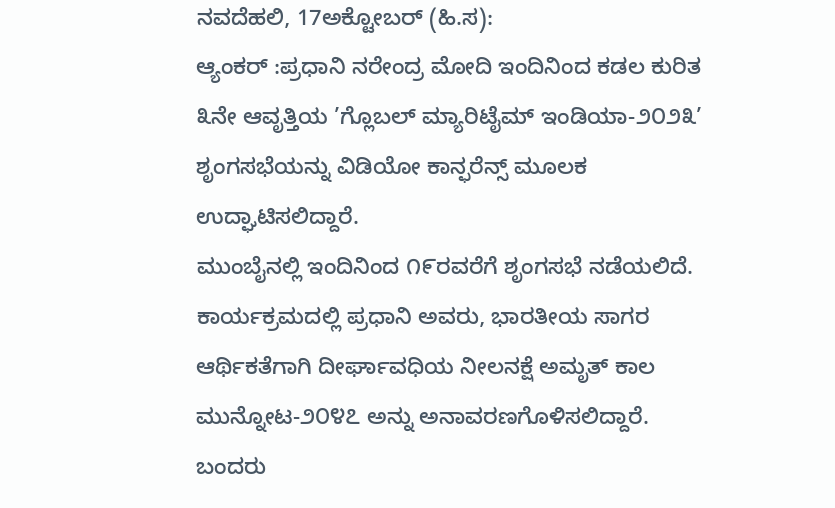ನವದೆಹಲಿ, 17ಅಕ್ಟೋಬರ್ (ಹಿ.ಸ):
ಆ್ಯಂಕರ್ :ಪ್ರಧಾನಿ ನರೇಂದ್ರ ಮೋದಿ ಇಂದಿನಿಂದ ಕಡಲ ಕುರಿತ ೩ನೇ ಆವೃತ್ತಿಯ ’ಗ್ಲೊಬಲ್ ಮ್ಯಾರಿಟೈಮ್ ಇಂಡಿಯಾ-೨೦೨೩’ ಶೃಂಗಸಭೆಯನ್ನು ವಿಡಿಯೋ ಕಾನ್ಫರೆನ್ಸ್ ಮೂಲಕ ಉದ್ಘಾಟಿಸಲಿದ್ದಾರೆ.
ಮುಂಬೈನಲ್ಲಿ ಇಂದಿನಿಂದ ೧೯ರವರೆಗೆ ಶೃಂಗಸಭೆ ನಡೆಯಲಿದೆ. ಕಾರ್ಯಕ್ರಮದಲ್ಲಿ ಪ್ರಧಾನಿ ಅವರು, ಭಾರತೀಯ ಸಾಗರ ಆರ್ಥಿಕತೆಗಾಗಿ ದೀರ್ಘಾವಧಿಯ ನೀಲನಕ್ಷೆ ಅಮೃತ್ ಕಾಲ ಮುನ್ನೋಟ-೨೦೪೭ ಅನ್ನು ಅನಾವರಣಗೊಳಿಸಲಿದ್ದಾರೆ. ಬಂದರು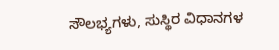ಸೌಲಭ್ಯಗಳು, ಸುಸ್ಥಿರ ವಿಧಾನಗಳ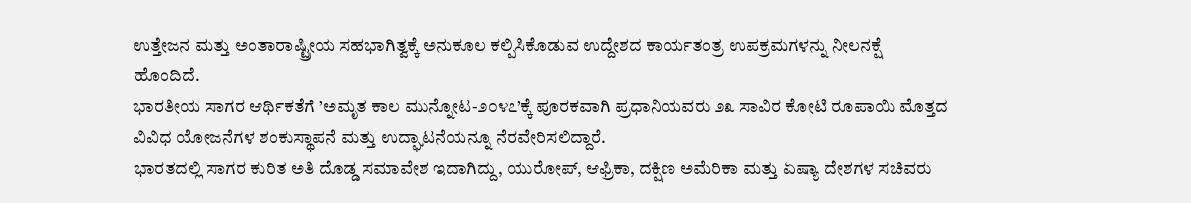ಉತ್ತೇಜನ ಮತ್ತು ಅಂತಾರಾಷ್ಟ್ರೀಯ ಸಹಭಾಗಿತ್ವಕ್ಕೆ ಅನುಕೂಲ ಕಲ್ಪಿಸಿಕೊಡುವ ಉದ್ದೇಶದ ಕಾರ್ಯತಂತ್ರ ಉಪಕ್ರಮಗಳನ್ನು ನೀಲನಕ್ಷೆ ಹೊಂದಿದೆ.
ಭಾರತೀಯ ಸಾಗರ ಆರ್ಥಿಕತೆಗೆ ’ಅಮೃತ ಕಾಲ ಮುನ್ನೋಟ-೨೦೪೭’ಕ್ಕೆ ಪೂರಕವಾಗಿ ಪ್ರಧಾನಿಯವರು ೨೩ ಸಾವಿರ ಕೋಟಿ ರೂಪಾಯಿ ಮೊತ್ತದ ವಿವಿಧ ಯೋಜನೆಗಳ ಶಂಕುಸ್ಥಾಪನೆ ಮತ್ತು ಉದ್ಘಾಟನೆಯನ್ನೂ ನೆರವೇರಿಸಲಿದ್ದಾರೆ.
ಭಾರತದಲ್ಲಿ ಸಾಗರ ಕುರಿತ ಅತಿ ದೊಡ್ಡ ಸಮಾವೇಶ ಇದಾಗಿದ್ದು, ಯುರೋಪ್, ಆಫ್ರಿಕಾ, ದಕ್ಷಿಣ ಅಮೆರಿಕಾ ಮತ್ತು ಏಷ್ಯಾ ದೇಶಗಳ ಸಚಿವರು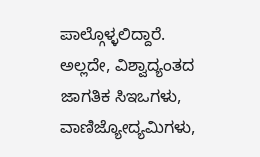ಪಾಲ್ಗೊಳ್ಳಲಿದ್ದಾರೆ. ಅಲ್ಲದೇ, ವಿಶ್ವಾದ್ಯಂತದ ಜಾಗತಿಕ ಸಿಇಒಗಳು, ವಾಣಿಜ್ಯೋದ್ಯಮಿಗಳು,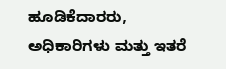ಹೂಡಿಕೆದಾರರು, ಅಧಿಕಾರಿಗಳು ಮತ್ತು ಇತರೆ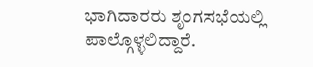ಭಾಗಿದಾರರು ಶೃಂಗಸಭೆಯಲ್ಲಿ ಪಾಲ್ಗೊಳ್ಳಲಿದ್ದಾರೆ.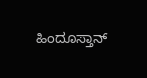ಹಿಂದೂಸ್ತಾನ್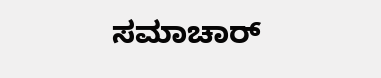ಸಮಾಚಾರ್